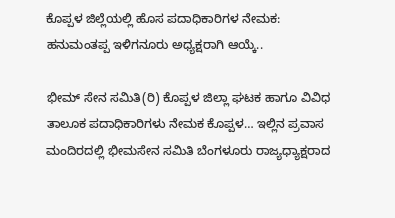ಕೊಪ್ಪಳ ಜಿಲ್ಲೆಯಲ್ಲಿ ಹೊಸ ಪದಾಧಿಕಾರಿಗಳ ನೇಮಕ: ಹನುಮಂತಪ್ಪ ಇಳಿಗನೂರು ಅಧ್ಯಕ್ಷರಾಗಿ ಆಯ್ಕೆ..

ಭೀಮ್ ಸೇನ ಸಮಿತಿ(ರಿ) ಕೊಪ್ಪಳ ಜಿಲ್ಲಾ ಘಟಕ ಹಾಗೂ ವಿವಿಧ ತಾಲೂಕ ಪದಾಧಿಕಾರಿಗಳು ನೇಮಕ ಕೊಪ್ಪಳ… ಇಲ್ಲಿನ ಪ್ರವಾಸ ಮಂದಿರದಲ್ಲಿ ಭೀಮಸೇನ ಸಮಿತಿ ಬೆಂಗಳೂರು ರಾಜ್ಯಧ್ಯಾಕ್ಷರಾದ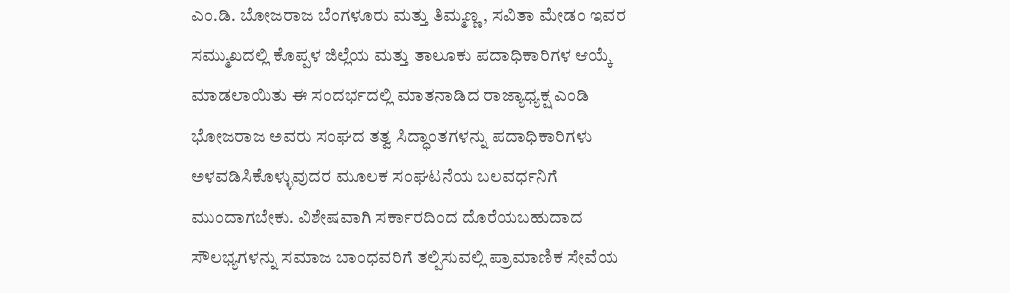ಎಂ.ಡಿ. ಬೋಜರಾಜ ಬೆಂಗಳೂರು ಮತ್ತು ತಿಮ್ಮಣ್ಣ, ಸವಿತಾ ಮೇಡಂ ಇವರ ಸಮ್ಮುಖದಲ್ಲಿ ಕೊಪ್ಪಳ ಜಿಲ್ಲೆಯ ಮತ್ತು ತಾಲೂಕು ಪದಾಧಿಕಾರಿಗಳ ಆಯ್ಕೆ ಮಾಡಲಾಯಿತು ಈ ಸಂದರ್ಭದಲ್ಲಿ ಮಾತನಾಡಿದ ರಾಜ್ಯಾಧ್ಯಕ್ಷ ಎಂಡಿ ಭೋಜರಾಜ ಅವರು ಸಂಘದ ತತ್ವ ಸಿದ್ಧಾಂತಗಳನ್ನು ಪದಾಧಿಕಾರಿಗಳು ಅಳವಡಿಸಿಕೊಳ್ಳುವುದರ ಮೂಲಕ ಸಂಘಟನೆಯ ಬಲವರ್ಧನಿಗೆ ಮುಂದಾಗಬೇಕು. ವಿಶೇಷವಾಗಿ ಸರ್ಕಾರದಿಂದ ದೊರೆಯಬಹುದಾದ ಸೌಲಭ್ಯಗಳನ್ನು ಸಮಾಜ ಬಾಂಧವರಿಗೆ ತಲ್ಪಿಸುವಲ್ಲಿ ಪ್ರಾಮಾಣಿಕ ಸೇವೆಯ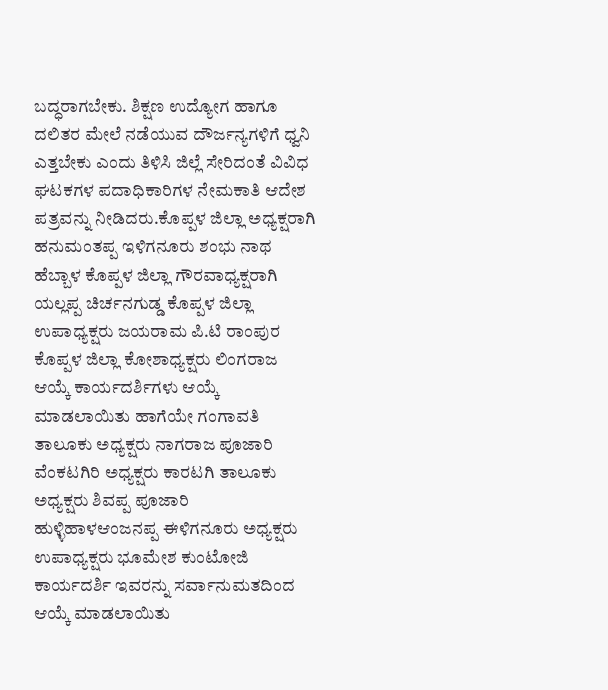ಬದ್ಧರಾಗಬೇಕು. ಶಿಕ್ಷಣ ಉದ್ಯೋಗ ಹಾಗೂ ದಲಿತರ ಮೇಲೆ ನಡೆಯುವ ದೌರ್ಜನ್ಯಗಳಿಗೆ ಧ್ವನಿ ಎತ್ತಬೇಕು ಎಂದು ತಿಳಿಸಿ ಜಿಲ್ಲೆ ಸೇರಿದಂತೆ ವಿವಿಧ ಘಟಕಗಳ ಪದಾಧಿಕಾರಿಗಳ ನೇಮಕಾತಿ ಆದೇಶ ಪತ್ರವನ್ನು ನೀಡಿದರು.ಕೊಪ್ಪಳ ಜಿಲ್ಲಾ ಅಧ್ಯಕ್ಷರಾಗಿ ಹನುಮಂತಪ್ಪ ಇಳಿಗನೂರು ಶಂಭು ನಾಥ ಹೆಬ್ಬಾಳ ಕೊಪ್ಪಳ ಜಿಲ್ಲಾ ಗೌರವಾಧ್ಯಕ್ಷರಾಗಿ ಯಲ್ಲಪ್ಪ ಚಿರ್ಚನಗುಡ್ಡ ಕೊಪ್ಪಳ ಜಿಲ್ಲಾ ಉಪಾಧ್ಯಕ್ಷರು ಜಯರಾಮ ಪಿ.ಟಿ ರಾಂಪುರ ಕೊಪ್ಪಳ ಜಿಲ್ಲಾ ಕೋಶಾಧ್ಯಕ್ಷರು ಲಿಂಗರಾಜ ಆಯ್ಕೆ ಕಾರ್ಯದರ್ಶಿಗಳು ಆಯ್ಕೆ ಮಾಡಲಾಯಿತು ಹಾಗೆಯೇ ಗಂಗಾವತಿ ತಾಲೂಕು ಅಧ್ಯಕ್ಷರು ನಾಗರಾಜ ಪೂಜಾರಿ ವೆಂಕಟಗಿರಿ ಅಧ್ಯಕ್ಷರು ಕಾರಟಗಿ ತಾಲೂಕು ಅಧ್ಯಕ್ಷರು ಶಿವಪ್ಪ ಪೂಜಾರಿ ಹುಳ್ಳಿಹಾಳಆಂಜನಪ್ಪ ಈಳಿಗನೂರು ಅಧ್ಯಕ್ಷರು ಉಪಾಧ್ಯಕ್ಷರು ಭೂಮೇಶ ಕುಂಟೋಜಿ ಕಾರ್ಯದರ್ಶಿ ಇವರನ್ನು ಸರ್ವಾನುಮತದಿಂದ ಆಯ್ಕೆ ಮಾಡಲಾಯಿತು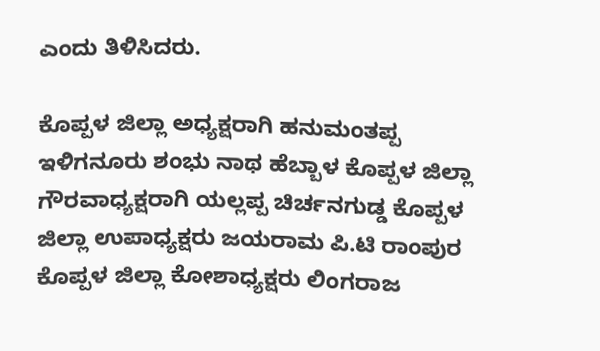ಎಂದು ತಿಳಿಸಿದರು.

ಕೊಪ್ಪಳ ಜಿಲ್ಲಾ ಅಧ್ಯಕ್ಷರಾಗಿ ಹನುಮಂತಪ್ಪ ಇಳಿಗನೂರು ಶಂಭು ನಾಥ ಹೆಬ್ಬಾಳ ಕೊಪ್ಪಳ ಜಿಲ್ಲಾ ಗೌರವಾಧ್ಯಕ್ಷರಾಗಿ ಯಲ್ಲಪ್ಪ ಚಿರ್ಚನಗುಡ್ಡ ಕೊಪ್ಪಳ ಜಿಲ್ಲಾ ಉಪಾಧ್ಯಕ್ಷರು ಜಯರಾಮ ಪಿ.ಟಿ ರಾಂಪುರ ಕೊಪ್ಪಳ ಜಿಲ್ಲಾ ಕೋಶಾಧ್ಯಕ್ಷರು ಲಿಂಗರಾಜ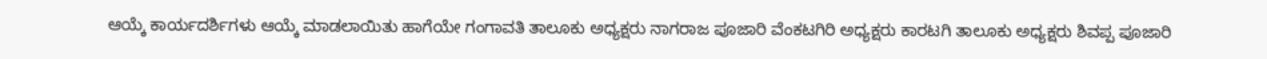ಆಯ್ಕೆ ಕಾರ್ಯದರ್ಶಿಗಳು ಆಯ್ಕೆ ಮಾಡಲಾಯಿತು ಹಾಗೆಯೇ ಗಂಗಾವತಿ ತಾಲೂಕು ಅಧ್ಯಕ್ಷರು ನಾಗರಾಜ ಪೂಜಾರಿ ವೆಂಕಟಗಿರಿ ಅಧ್ಯಕ್ಷರು ಕಾರಟಗಿ ತಾಲೂಕು ಅಧ್ಯಕ್ಷರು ಶಿವಪ್ಪ ಪೂಜಾರಿ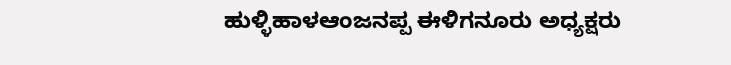ಹುಳ್ಳಿಹಾಳಆಂಜನಪ್ಪ ಈಳಿಗನೂರು ಅಧ್ಯಕ್ಷರು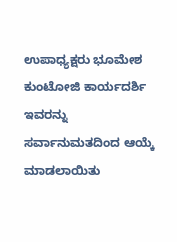ಉಪಾಧ್ಯಕ್ಷರು ಭೂಮೇಶ ಕುಂಟೋಜಿ ಕಾರ್ಯದರ್ಶಿ ಇವರನ್ನು ಸರ್ವಾನುಮತದಿಂದ ಆಯ್ಕೆ ಮಾಡಲಾಯಿತು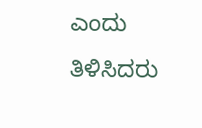ಎಂದು ತಿಳಿಸಿದರು